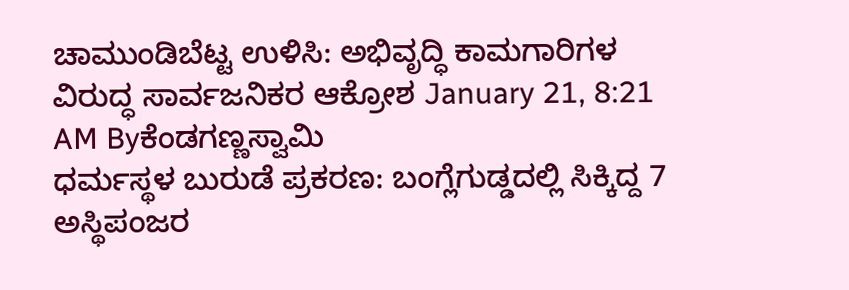ಚಾಮುಂಡಿಬೆಟ್ಟ ಉಳಿಸಿ: ಅಭಿವೃದ್ಧಿ ಕಾಮಗಾರಿಗಳ ವಿರುದ್ಧ ಸಾರ್ವಜನಿಕರ ಆಕ್ರೋಶ January 21, 8:21 AM Byಕೆಂಡಗಣ್ಣಸ್ವಾಮಿ
ಧರ್ಮಸ್ಥಳ ಬುರುಡೆ ಪ್ರಕರಣ: ಬಂಗ್ಲೆಗುಡ್ಡದಲ್ಲಿ ಸಿಕ್ಕಿದ್ದ 7 ಅಸ್ಥಿಪಂಜರ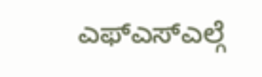ಎಫ್ಎಸ್ಎಲ್ಗೆ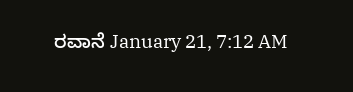ರವಾನೆ January 21, 7:12 AM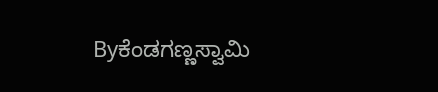Byಕೆಂಡಗಣ್ಣಸ್ವಾಮಿ